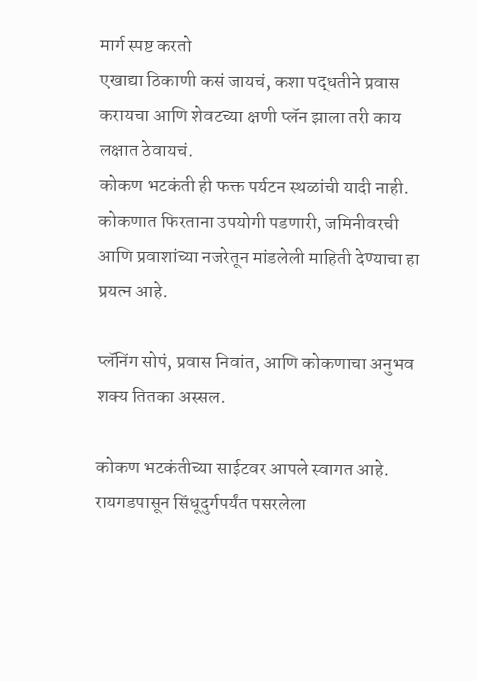मार्ग स्पष्ट करतो
एखाद्या ठिकाणी कसं जायचं, कशा पद्धतीने प्रवास करायचा आणि शेवटच्या क्षणी प्लॅन झाला तरी काय लक्षात ठेवायचं.
कोकण भटकंती ही फक्त पर्यटन स्थळांची यादी नाही. कोकणात फिरताना उपयोगी पडणारी, जमिनीवरची आणि प्रवाशांच्या नजरेतून मांडलेली माहिती देण्याचा हा प्रयत्न आहे.

प्लॅनिंग सोपं, प्रवास निवांत, आणि कोकणाचा अनुभव शक्य तितका अस्सल.

कोकण भटकंतीच्या साईटवर आपले स्वागत आहे. रायगडपासून सिंधूदुर्गपर्यंत पसरलेला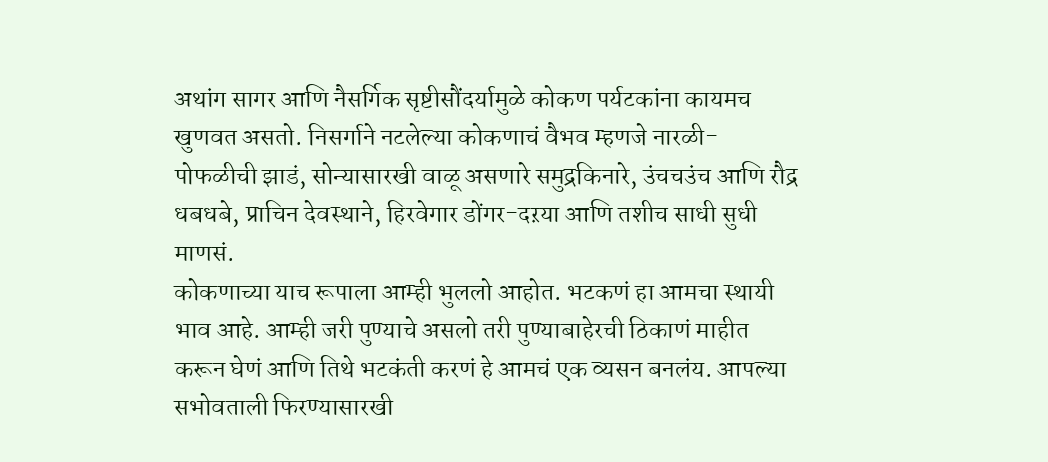अथांग सागर आणि नैसर्गिक सृष्टीसौंदर्यामुळे कोकण पर्यटकांना कायमच खुणवत असतो. निसर्गाने नटलेल्या कोकणाचं वैभव म्हणजे नारळी-पोफळीची झाडं, सोन्यासारखी वाळू असणारे समुद्रकिनारे, उंचचउंच आणि रौद्र धबधबे, प्राचिन देवस्थाने, हिरवेगार डोंगर-दऱया आणि तशीच साधी सुधी माणसं.
कोकणाच्या याच रूपाला आम्ही भुललो आहोत. भटकणं हा आमचा स्थायी भाव आहे. आम्ही जरी पुण्याचे असलो तरी पुण्याबाहेरची ठिकाणं माहीत करून घेणं आणि तिथे भटकंती करणं हे आमचं एक व्यसन बनलंय. आपल्या सभोवताली फिरण्यासारखी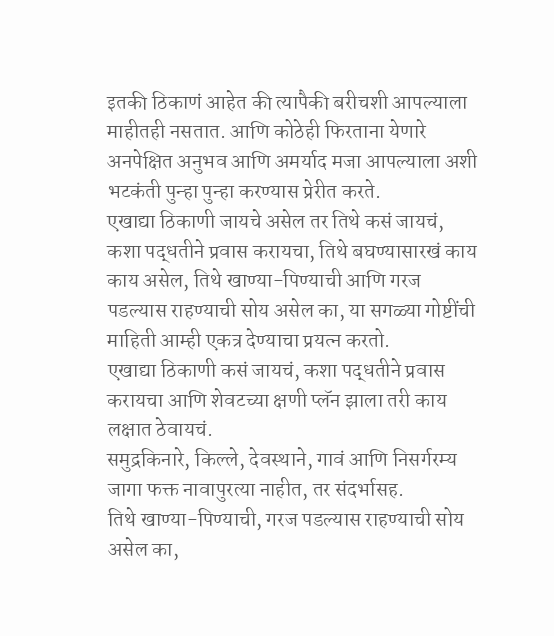इतकी ठिकाणं आहेत की त्यापैकी बरीचशी आपल्याला माहीतही नसतात. आणि कोठेही फिरताना येणारे अनपेक्षित अनुभव आणि अमर्याद मजा आपल्याला अशी भटकंती पुन्हा पुन्हा करण्यास प्रेरीत करते.
एखाद्या ठिकाणी जायचे असेल तर तिथे कसं जायचं, कशा पद्धतीने प्रवास करायचा, तिथे बघण्यासारखं काय काय असेल, तिथे खाण्या-पिण्याची आणि गरज पडल्यास राहण्याची सोय असेल का, या सगळ्या गोष्टींची माहिती आम्ही एकत्र देण्याचा प्रयत्न करतो.
एखाद्या ठिकाणी कसं जायचं, कशा पद्धतीने प्रवास करायचा आणि शेवटच्या क्षणी प्लॅन झाला तरी काय लक्षात ठेवायचं.
समुद्रकिनारे, किल्ले, देवस्थाने, गावं आणि निसर्गरम्य जागा फक्त नावापुरत्या नाहीत, तर संदर्भासह.
तिथे खाण्या-पिण्याची, गरज पडल्यास राहण्याची सोय असेल का,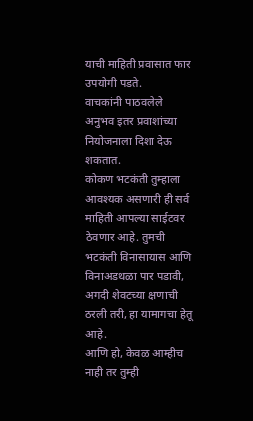याची माहिती प्रवासात फार उपयोगी पडते.
वाचकांनी पाठवलेले अनुभव इतर प्रवाशांच्या नियोजनाला दिशा देऊ शकतात.
कोकण भटकंती तुम्हाला आवश्यक असणारी ही सर्व माहिती आपल्या साईटवर ठेवणार आहे. तुमची भटकंती विनासायास आणि विनाअडथळा पार पडावी, अगदी शेवटच्या क्षणाची ठरली तरी, हा यामागचा हेतू आहे.
आणि हो, केवळ आम्हीच नाही तर तुम्ही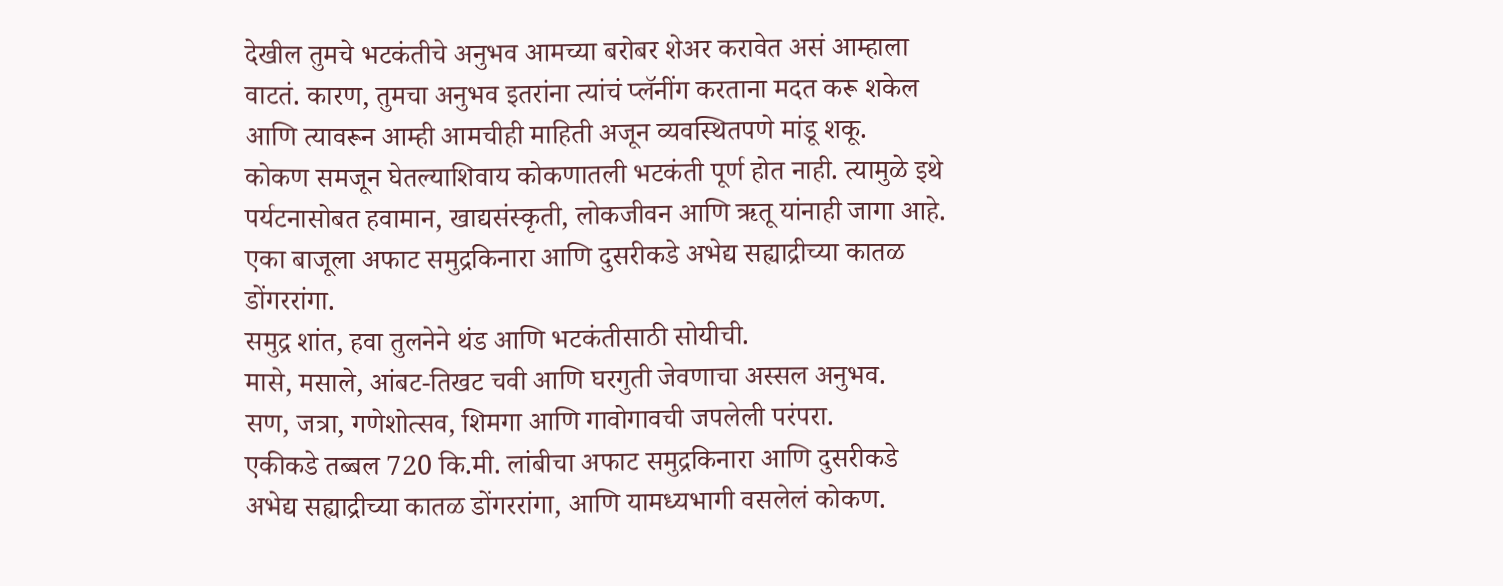देखील तुमचे भटकंतीचे अनुभव आमच्या बरोबर शेअर करावेत असं आम्हाला वाटतं. कारण, तुमचा अनुभव इतरांना त्यांचं प्लॅनींग करताना मदत करू शकेल आणि त्यावरून आम्ही आमचीही माहिती अजून व्यवस्थितपणे मांडू शकू.
कोकण समजून घेतल्याशिवाय कोकणातली भटकंती पूर्ण होत नाही. त्यामुळे इथे पर्यटनासोबत हवामान, खाद्यसंस्कृती, लोकजीवन आणि ऋतू यांनाही जागा आहे.
एका बाजूला अफाट समुद्रकिनारा आणि दुसरीकडे अभेद्य सह्याद्रीच्या कातळ डोंगररांगा.
समुद्र शांत, हवा तुलनेने थंड आणि भटकंतीसाठी सोयीची.
मासे, मसाले, आंबट-तिखट चवी आणि घरगुती जेवणाचा अस्सल अनुभव.
सण, जत्रा, गणेशोत्सव, शिमगा आणि गावोगावची जपलेली परंपरा.
एकीकडे तब्बल 720 कि.मी. लांबीचा अफाट समुद्रकिनारा आणि दुसरीकडे अभेद्य सह्याद्रीच्या कातळ डोंगररांगा, आणि यामध्यभागी वसलेलं कोकण.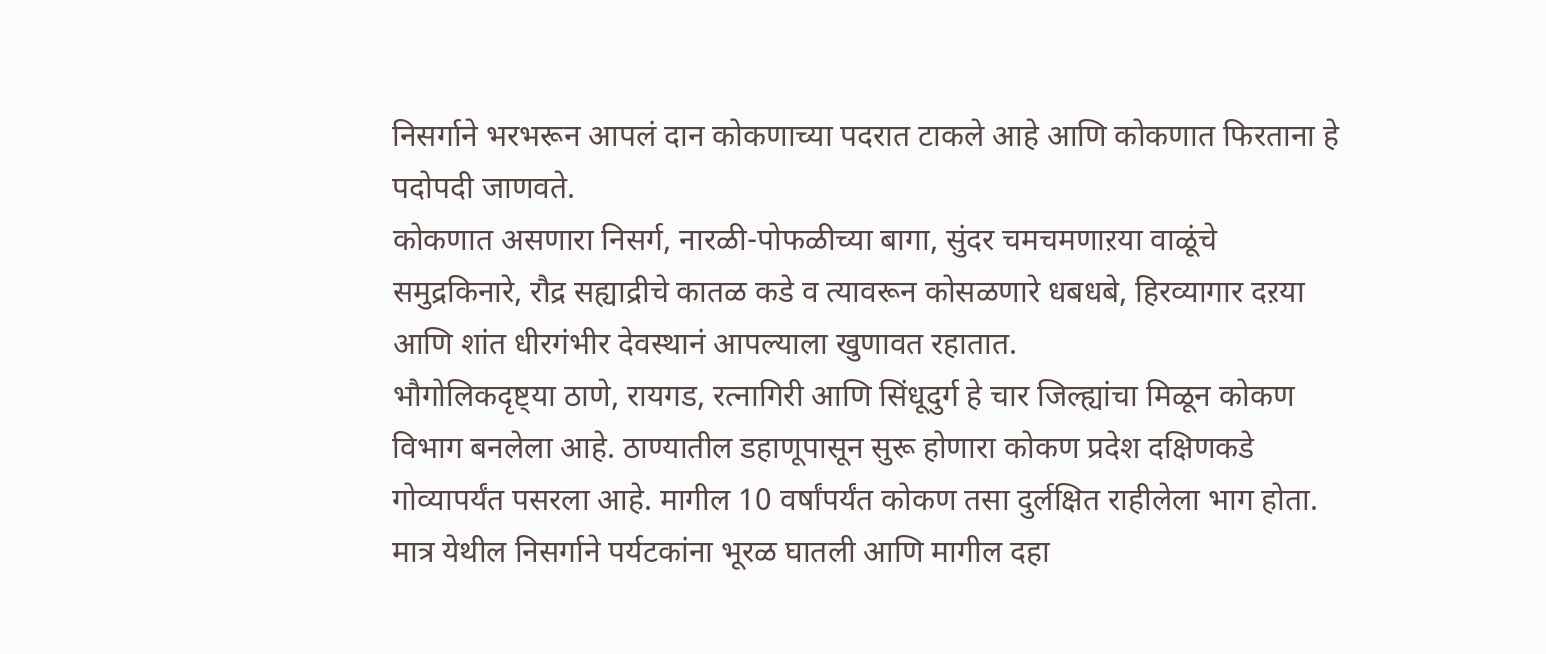निसर्गाने भरभरून आपलं दान कोकणाच्या पदरात टाकले आहे आणि कोकणात फिरताना हे पदोपदी जाणवते.
कोकणात असणारा निसर्ग, नारळी-पोफळीच्या बागा, सुंदर चमचमणाऱया वाळूंचे समुद्रकिनारे, रौद्र सह्याद्रीचे कातळ कडे व त्यावरून कोसळणारे धबधबे, हिरव्यागार दऱया आणि शांत धीरगंभीर देवस्थानं आपल्याला खुणावत रहातात.
भौगोलिकदृष्ट्या ठाणे, रायगड, रत्नागिरी आणि सिंधूदुर्ग हे चार जिल्ह्यांचा मिळून कोकण विभाग बनलेला आहे. ठाण्यातील डहाणूपासून सुरू होणारा कोकण प्रदेश दक्षिणकडे गोव्यापर्यंत पसरला आहे. मागील 10 वर्षांपर्यंत कोकण तसा दुर्लक्षित राहीलेला भाग होता. मात्र येथील निसर्गाने पर्यटकांना भूरळ घातली आणि मागील दहा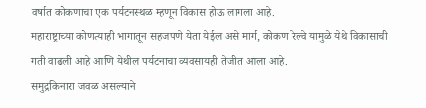वर्षात कोकणाचा एक पर्यटनस्थळ म्हणून विकास होऊ लागला आहे.
महाराष्ट्राच्या कोणत्याही भागातून सहजपणे येता येईल असे मार्ग, कोकण रेल्वे यामुळे येथे विकासाची गती वाढली आहे आणि येथील पर्यटनाचा व्यवसायही तेजीत आला आहे.
समुद्रकिनारा जवळ असल्याने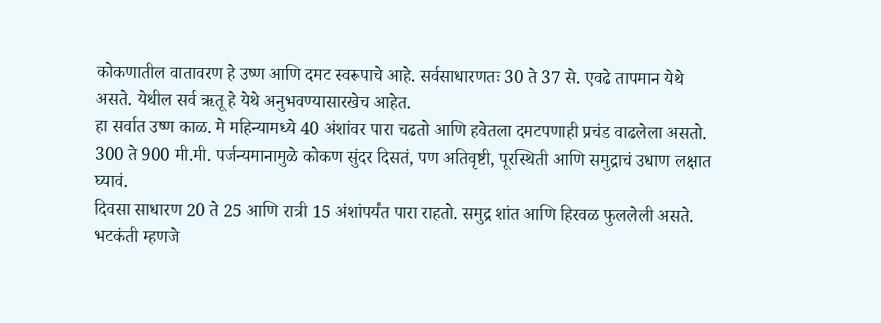कोकणातील वातावरण हे उष्ण आणि दमट स्वरूपाचे आहे. सर्वसाधारणतः 30 ते 37 से. एवढे तापमान येथे असते. येथील सर्व ऋतू हे येथे अनुभवण्यासारखेच आहेत.
हा सर्वात उष्ण काळ. मे महिन्यामध्ये 40 अंशांवर पारा चढतो आणि हवेतला दमटपणाही प्रचंड वाढलेला असतो.
300 ते 900 मी.मी. पर्जन्यमानामुळे कोकण सुंदर दिसतं, पण अतिवृष्टी, पूरस्थिती आणि समुद्राचं उधाण लक्षात घ्यावं.
दिवसा साधारण 20 ते 25 आणि रात्री 15 अंशांपर्यंत पारा राहतो. समुद्र शांत आणि हिरवळ फुललेली असते.
भटकंती म्हणजे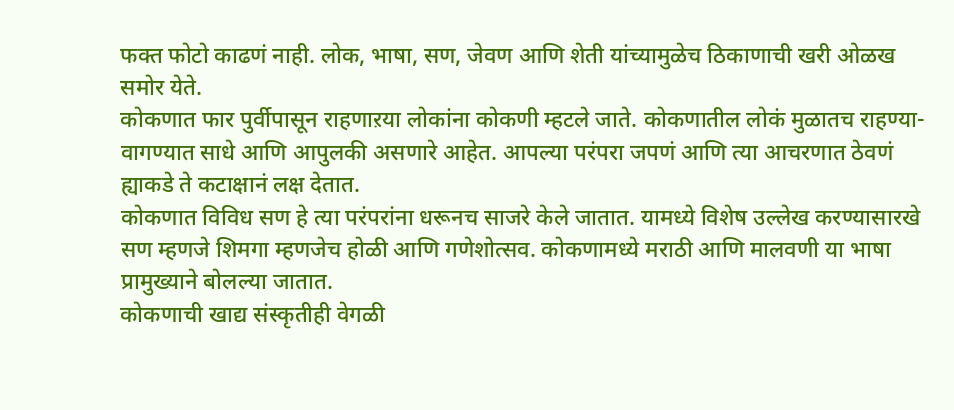फक्त फोटो काढणं नाही. लोक, भाषा, सण, जेवण आणि शेती यांच्यामुळेच ठिकाणाची खरी ओळख समोर येते.
कोकणात फार पुर्वीपासून राहणाऱया लोकांना कोकणी म्हटले जाते. कोकणातील लोकं मुळातच राहण्या-वागण्यात साधे आणि आपुलकी असणारे आहेत. आपल्या परंपरा जपणं आणि त्या आचरणात ठेवणं ह्याकडे ते कटाक्षानं लक्ष देतात.
कोकणात विविध सण हे त्या परंपरांना धरूनच साजरे केले जातात. यामध्ये विशेष उल्लेख करण्यासारखे सण म्हणजे शिमगा म्हणजेच होळी आणि गणेशोत्सव. कोकणामध्ये मराठी आणि मालवणी या भाषा प्रामुख्याने बोलल्या जातात.
कोकणाची खाद्य संस्कृतीही वेगळी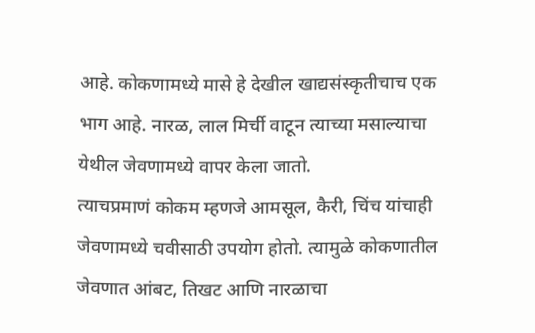आहे. कोकणामध्ये मासे हे देखील खाद्यसंस्कृतीचाच एक भाग आहे. नारळ, लाल मिर्ची वाटून त्याच्या मसाल्याचा येथील जेवणामध्ये वापर केला जातो.
त्याचप्रमाणं कोकम म्हणजे आमसूल, कैरी, चिंच यांचाही जेवणामध्ये चवीसाठी उपयोग होतो. त्यामुळे कोकणातील जेवणात आंबट, तिखट आणि नारळाचा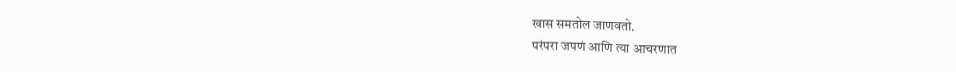खास समतोल जाणवतो.
परंपरा जपणं आणि त्या आचरणात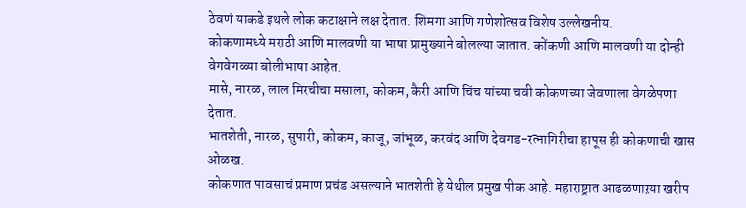ठेवणं याकडे इथले लोक कटाक्षाने लक्ष देतात. शिमगा आणि गणेशोत्सव विशेष उल्लेखनीय.
कोकणामध्ये मराठी आणि मालवणी या भाषा प्रामुख्याने बोलल्या जातात. कोंकणी आणि मालवणी या दोन्ही वेगवेगळ्या बोलीभाषा आहेत.
मासे, नारळ, लाल मिरचीचा मसाला, कोकम, कैरी आणि चिंच यांच्या चवी कोकणच्या जेवणाला वेगळेपणा देतात.
भातशेती, नारळ, सुपारी, कोकम, काजू, जांभूळ, करवंद आणि देवगड-रत्नागिरीचा हापूस ही कोकणाची खास ओळख.
कोकणात पावसाचं प्रमाण प्रचंड असल्याने भातशेती हे येथील प्रमुख पीक आहे. महाराष्ट्रात आढळणाऱया खरीप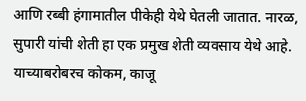आणि रब्बी हंगामातील पीकेही येथे घेतली जातात. नारळ, सुपारी यांची शेती हा एक प्रमुख शेती व्यवसाय येथे आहे. याच्याबरोबरच कोकम, काजू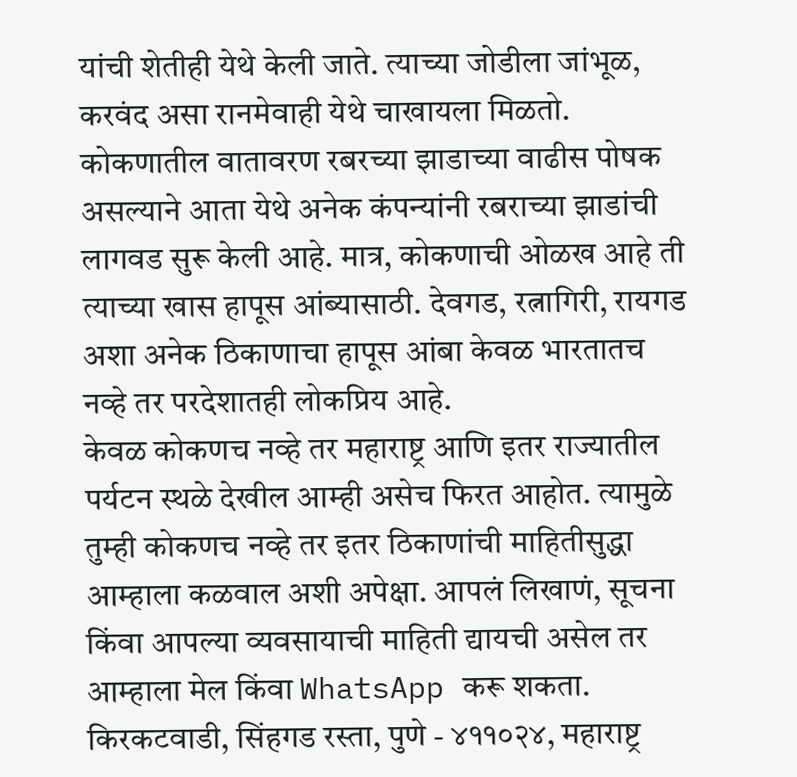यांची शेतीही येथे केली जाते. त्याच्या जोडीला जांभूळ, करवंद असा रानमेवाही येथे चाखायला मिळतो.
कोकणातील वातावरण रबरच्या झाडाच्या वाढीस पोषक असल्याने आता येथे अनेक कंपन्यांनी रबराच्या झाडांची लागवड सुरू केली आहे. मात्र, कोकणाची ओळख आहे ती त्याच्या खास हापूस आंब्यासाठी. देवगड, रत्नागिरी, रायगड अशा अनेक ठिकाणाचा हापूस आंबा केवळ भारतातच नव्हे तर परदेशातही लोकप्रिय आहे.
केवळ कोकणच नव्हे तर महाराष्ट्र आणि इतर राज्यातील पर्यटन स्थळे देखील आम्ही असेच फिरत आहोत. त्यामुळे तुम्ही कोकणच नव्हे तर इतर ठिकाणांची माहितीसुद्धा आम्हाला कळवाल अशी अपेक्षा. आपलं लिखाणं, सूचना किंवा आपल्या व्यवसायाची माहिती द्यायची असेल तर आम्हाला मेल किंवा WhatsApp करू शकता.
किरकटवाडी, सिंहगड रस्ता, पुणे - ४११०२४, महाराष्ट्र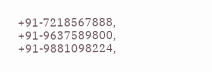+91-7218567888, +91-9637589800, +91-9881098224,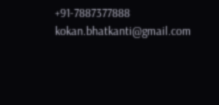+91-7887377888
kokan.bhatkanti@gmail.com